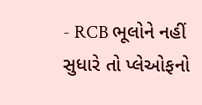- RCB ભૂલોને નહીં સુધારે તો પ્લેઓફનો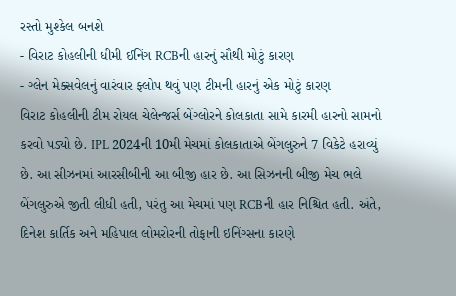રસ્તો મુશ્કેલ બનશે
- વિરાટ કોહલીની ધીમી ઈનિંગ RCBની હારનું સૌથી મોટું કારણ
- ગ્લેન મેક્સવેલનું વારંવાર ફ્લોપ થવું પણ ટીમની હારનું એક મોટું કારણ
વિરાટ કોહલીની ટીમ રોયલ ચેલેન્જર્સ બેંગ્લોરને કોલકાતા સામે કારમી હારનો સામનો કરવો પડ્યો છે. IPL 2024ની 10મી મેચમાં કોલકાતાએ બેંગલુરુને 7 વિકેટે હરાવ્યું છે. આ સીઝનમાં આરસીબીની આ બીજી હાર છે. આ સિઝનની બીજી મેચ ભલે બેંગલુરુએ જીતી લીધી હતી, પરંતુ આ મેચમાં પણ RCBની હાર નિશ્ચિત હતી. અંતે, દિનેશ કાર્તિક અને મહિપાલ લોમરોરની તોફાની ઇનિંગ્સના કારણે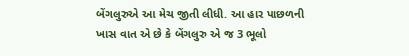બેંગલુરુએ આ મેચ જીતી લીધી. આ હાર પાછળની ખાસ વાત એ છે કે બેંગલુરુ એ જ 3 ભૂલો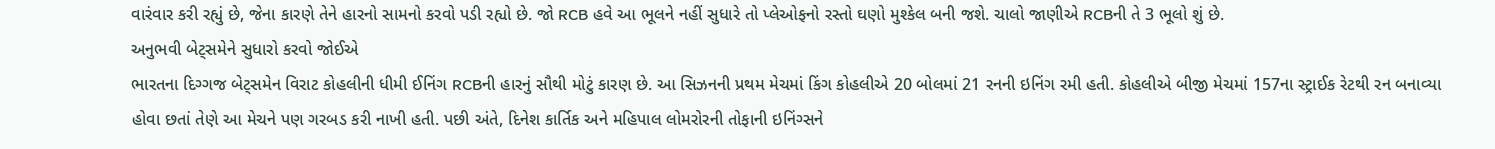વારંવાર કરી રહ્યું છે, જેના કારણે તેને હારનો સામનો કરવો પડી રહ્યો છે. જો RCB હવે આ ભૂલને નહીં સુધારે તો પ્લેઓફનો રસ્તો ઘણો મુશ્કેલ બની જશે. ચાલો જાણીએ RCBની તે 3 ભૂલો શું છે.
અનુભવી બેટ્સમેને સુધારો કરવો જોઈએ
ભારતના દિગ્ગજ બેટ્સમેન વિરાટ કોહલીની ધીમી ઈનિંગ RCBની હારનું સૌથી મોટું કારણ છે. આ સિઝનની પ્રથમ મેચમાં કિંગ કોહલીએ 20 બોલમાં 21 રનની ઇનિંગ રમી હતી. કોહલીએ બીજી મેચમાં 157ના સ્ટ્રાઈક રેટથી રન બનાવ્યા હોવા છતાં તેણે આ મેચને પણ ગરબડ કરી નાખી હતી. પછી અંતે, દિનેશ કાર્તિક અને મહિપાલ લોમરોરની તોફાની ઇનિંગ્સને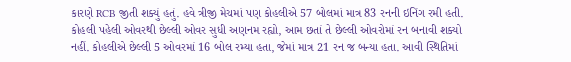કારણે RCB જીતી શક્યું હતું. હવે ત્રીજી મેચમાં પણ કોહલીએ 57 બોલમાં માત્ર 83 રનની ઇનિંગ રમી હતી. કોહલી પહેલી ઓવરથી છેલ્લી ઓવર સુધી અણનમ રહ્યો, આમ છતાં તે છેલ્લી ઓવરોમાં રન બનાવી શક્યો નહીં. કોહલીએ છેલ્લી 5 ઓવરમાં 16 બોલ રમ્યા હતા, જેમાં માત્ર 21 રન જ બન્યા હતા. આવી સ્થિતિમાં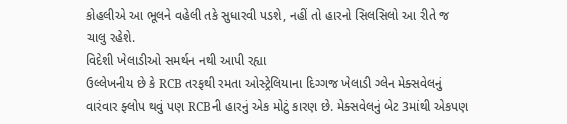કોહલીએ આ ભૂલને વહેલી તકે સુધારવી પડશે, નહીં તો હારનો સિલસિલો આ રીતે જ ચાલુ રહેશે.
વિદેશી ખેલાડીઓ સમર્થન નથી આપી રહ્યા
ઉલ્લેખનીય છે કે RCB તરફથી રમતા ઓસ્ટ્રેલિયાના દિગ્ગજ ખેલાડી ગ્લેન મેક્સવેલનું વારંવાર ફ્લોપ થવું પણ RCBની હારનું એક મોટું કારણ છે. મેક્સવેલનું બેટ 3માંથી એકપણ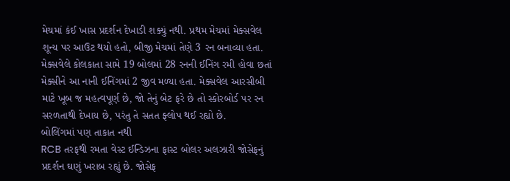મેચમાં કંઈ ખાસ પ્રદર્શન દેખાડી શક્યું નથી. પ્રથમ મેચમાં મેક્સવેલ શૂન્ય પર આઉટ થયો હતો, બીજી મેચમાં તેણે 3 રન બનાવ્યા હતા. મેક્સવેલે કોલકાતા સામે 19 બોલમાં 28 રનની ઈનિંગ રમી હોવા છતાં મેક્સીને આ નાની ઈનિંગમાં 2 જીવ મળ્યા હતા. મેક્સવેલ આરસીબી માટે ખૂબ જ મહત્વપૂર્ણ છે, જો તેનું બેટ ફરે છે તો સ્કોરબોર્ડ પર રન સરળતાથી દેખાય છે, પરંતુ તે સતત ફ્લોપ થઈ રહ્યો છે.
બોલિંગમાં પણ તાકાત નથી
RCB તરફથી રમતા વેસ્ટ ઈન્ડિઝના ફાસ્ટ બોલર અલઝારી જોસેફનું પ્રદર્શન ઘણું ખરાબ રહ્યું છે. જોસેફ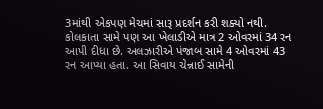3માંથી એકપણ મેચમાં સારૂ પ્રદર્શન કરી શક્યો નથી. કોલકાતા સામે પણ આ ખેલાડીએ માત્ર 2 ઓવરમાં 34 રન આપી દીધા છે. અલઝારીએ પંજાબ સામે 4 ઓવરમાં 43 રન આપ્યા હતા. આ સિવાય ચેન્નાઈ સામેની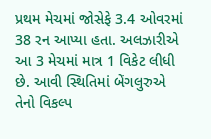પ્રથમ મેચમાં જોસેફે 3.4 ઓવરમાં 38 રન આપ્યા હતા. અલઝારીએ આ 3 મેચમાં માત્ર 1 વિકેટ લીધી છે. આવી સ્થિતિમાં બેંગલુરુએ તેનો વિકલ્પ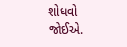શોધવો જોઈએ.